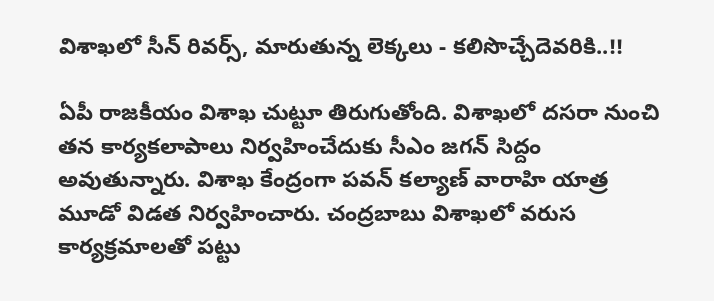విశాఖలో సీన్ రివర్స్, మారుతున్న లెక్కలు - కలిసొచ్చేదెవరికి..!!

ఏపీ రాజకీయం విశాఖ చుట్టూ తిరుగుతోంది. విశాఖలో దసరా నుంచి తన కార్యకలాపాలు నిర్వహించేదుకు సీఎం జగన్ సిద్దం అవుతున్నారు. విశాఖ కేంద్రంగా పవన్ కల్యాణ్ వారాహి యాత్ర మూడో విడత నిర్వహించారు. చంద్రబాబు విశాఖలో వరుస కార్యక్రమాలతో పట్టు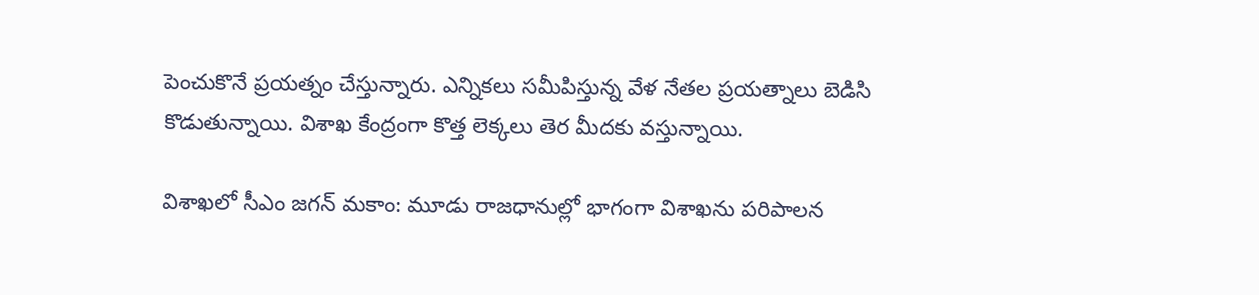పెంచుకొనే ప్రయత్నం చేస్తున్నారు. ఎన్నికలు సమీపిస్తున్న వేళ నేతల ప్రయత్నాలు బెడిసి కొడుతున్నాయి. విశాఖ కేంద్రంగా కొత్త లెక్కలు తెర మీదకు వస్తున్నాయి.

విశాఖలో సీఎం జగన్ మకాం: మూడు రాజధానుల్లో భాగంగా విశాఖను పరిపాలన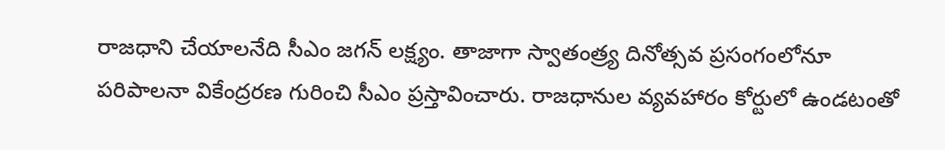రాజధాని చేయాలనేది సీఎం జగన్ లక్ష్యం. తాజాగా స్వాతంత్ర్య దినోత్సవ ప్రసంగంలోనూ పరిపాలనా వికేంద్రరణ గురించి సీఎం ప్రస్తావించారు. రాజధానుల వ్యవహారం కోర్టులో ఉండటంతో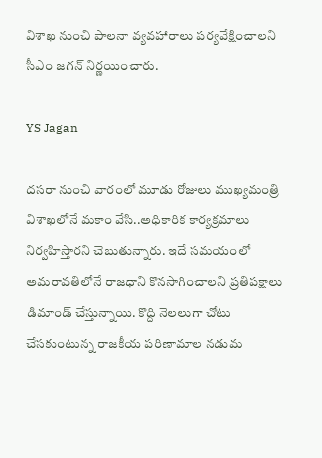విశాఖ నుంచి పాలనా వ్యవహారాలు పర్యవేక్షించాలని సీఎం జగన్ నిర్ణయించారు.

YS Jagan

దసరా నుంచి వారంలో మూడు రోజులు ముఖ్యమంత్రి విశాఖలోనే మకాం వేసి..అధికారిక కార్యక్రమాలు నిర్వహిస్తారని చెబుతున్నారు. ఇదే సమయంలో అమరావతిలోనే రాజధాని కొనసాగించాలని ప్రతిపక్షాలు డిమాండ్ చేస్తున్నాయి. కొద్ది నెలలుగా చోటు చేసకుంటున్న రాజకీయ పరిణామాల నడుమ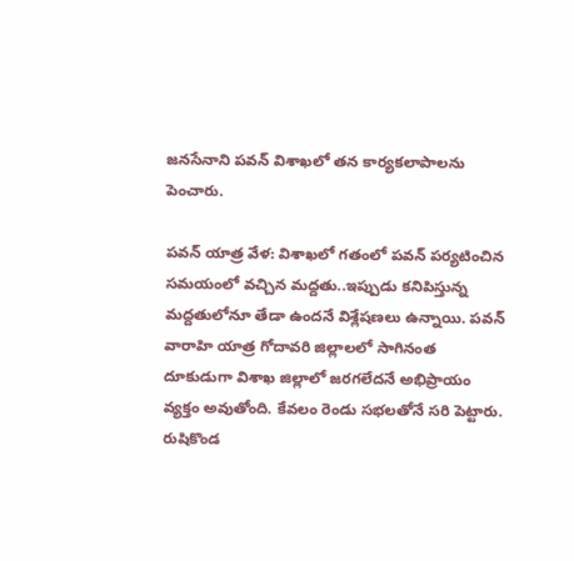జనసేనాని పవన్ విశాఖలో తన కార్యకలాపాలను పెంచారు.

పవన్ యాత్ర వేళ: విశాఖలో గతంలో పవన్ పర్యటించిన సమయంలో వచ్చిన మద్దతు..ఇప్పుడు కనిపిస్తున్న మద్దతులోనూ తేడా ఉందనే విశ్లేషణలు ఉన్నాయి. పవన్ వారాహి యాత్ర గోదావరి జిల్లాలలో సాగినంత దూకుడుగా విశాఖ జిల్లాలో జరగలేదనే అభిప్రాయం వ్యక్తం అవుతోంది. కేవలం రెండు సభలతోనే సరి పెట్టారు. రుషికొండ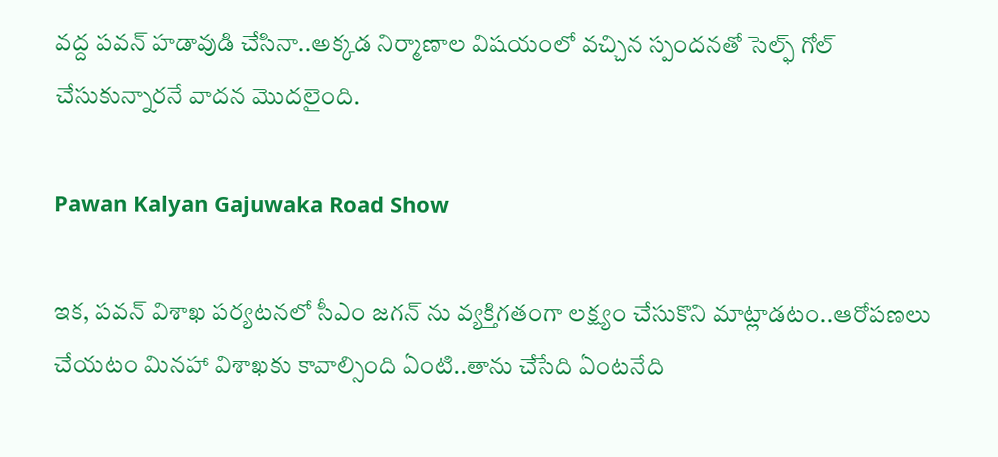వద్ద పవన్ హడావుడి చేసినా..అక్కడ నిర్మాణాల విషయంలో వచ్చిన స్పందనతో సెల్ఫ్ గోల్ చేసుకున్నారనే వాదన మొదలైంది.

Pawan Kalyan Gajuwaka Road Show

ఇక, పవన్ విశాఖ పర్యటనలో సీఎం జగన్ ను వ్యక్తిగతంగా లక్ష్యం చేసుకొని మాట్లాడటం..ఆరోపణలు చేయటం మినహా విశాఖకు కావాల్సింది ఏంటి..తాను చేసేది ఏంటనేది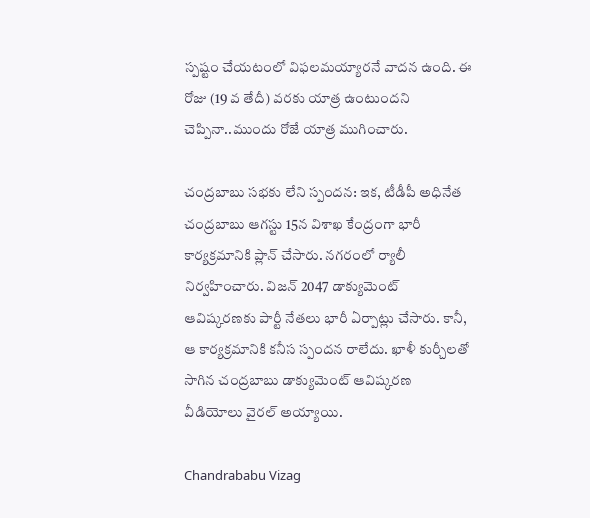స్పష్టం చేయటంలో విఫలమయ్యారనే వాదన ఉంది. ఈ రోజు (19 వ తేదీ) వరకు యాత్ర ఉంటుందని చెప్పినా..ముందు రోజే యాత్ర ముగించారు.

చంద్రబాబు సభకు లేని స్పందన: ఇక, టీడీపీ అధినేత చంద్రబాబు ఆగస్టు 15న విశాఖ కేంద్రంగా భారీ కార్యక్రమానికి ప్లాన్ చేసారు. నగరంలో ర్యాలీ నిర్వహించారు. విజన్ 2047 డాక్యుమెంట్ ఆవిష్కరణకు పార్టీ నేతలు భారీ ఏర్పాట్లు చేసారు. కానీ, ఆ కార్యక్రమానికి కనీస స్పందన రాలేదు. ఖాళీ కుర్చీలతో సాగిన చంద్రబాబు డాక్యుమెంట్ ఆవిష్కరణ వీడియోలు వైరల్ అయ్యాయి.

Chandrababu Vizag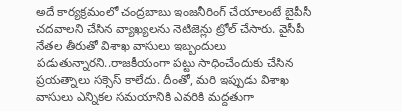అదే కార్యక్రమంలో చంద్రబాబు ఇంజనీరింగ్ చేయాలంటే బైపీసీ చదవాలని చేసిన వ్యాఖ్యలను నెటిజెన్లు ట్రోల్ చేసారు. వైసీపీ నేతల తీరుతో విశాఖ వాసులు ఇబ్బందులు పడుతున్నారని..రాజకీయంగా పట్టు సాధించేందుకు చేసిన ప్రయత్నాలు సక్సెస్ కాలేదు. దీంతో, మరి ఇప్పుడు విశాఖ వాసులు ఎన్నికల సమయానికి ఎవరికి మద్దతుగా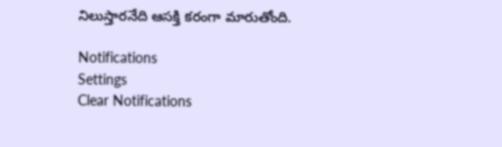నిలుస్తారనేది ఆసక్తి కరంగా మారుతోంది.

Notifications
Settings
Clear Notifications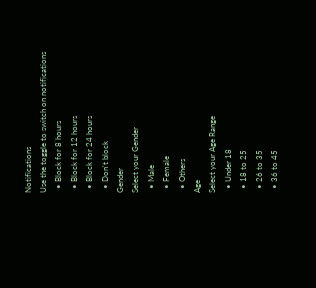Notifications
Use the toggle to switch on notifications
  • Block for 8 hours
  • Block for 12 hours
  • Block for 24 hours
  • Don't block
Gender
Select your Gender
  • Male
  • Female
  • Others
Age
Select your Age Range
  • Under 18
  • 18 to 25
  • 26 to 35
  • 36 to 45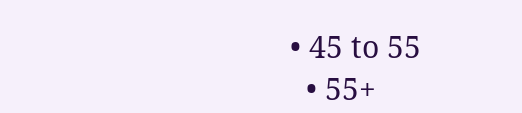• 45 to 55
  • 55+